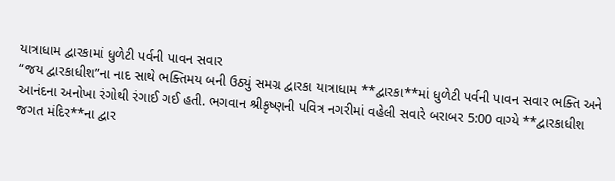યાત્રાધામ દ્વારકામાં ધુળેટી પર્વની પાવન સવાર
“જય દ્વારકાધીશ”ના નાદ સાથે ભક્તિમય બની ઉઠ્યું સમગ્ર દ્વારકા યાત્રાધામ **દ્વારકા**માં ધુળેટી પર્વની પાવન સવાર ભક્તિ અને આનંદના અનોખા રંગોથી રંગાઈ ગઈ હતી. ભગવાન શ્રીકૃષ્ણની પવિત્ર નગરીમાં વહેલી સવારે બરાબર 5:00 વાગ્યે **દ્વારકાધીશ જગત મંદિર**ના દ્વાર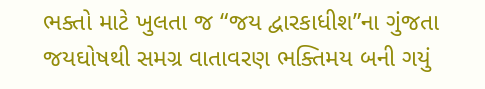ભક્તો માટે ખુલતા જ “જય દ્વારકાધીશ”ના ગુંજતા જયઘોષથી સમગ્ર વાતાવરણ ભક્તિમય બની ગયું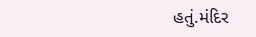હતું.મંદિર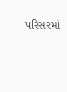પરિસરમાં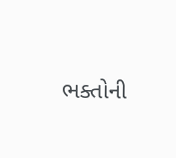ભક્તોની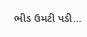ભીડ ઉમટી પડી…